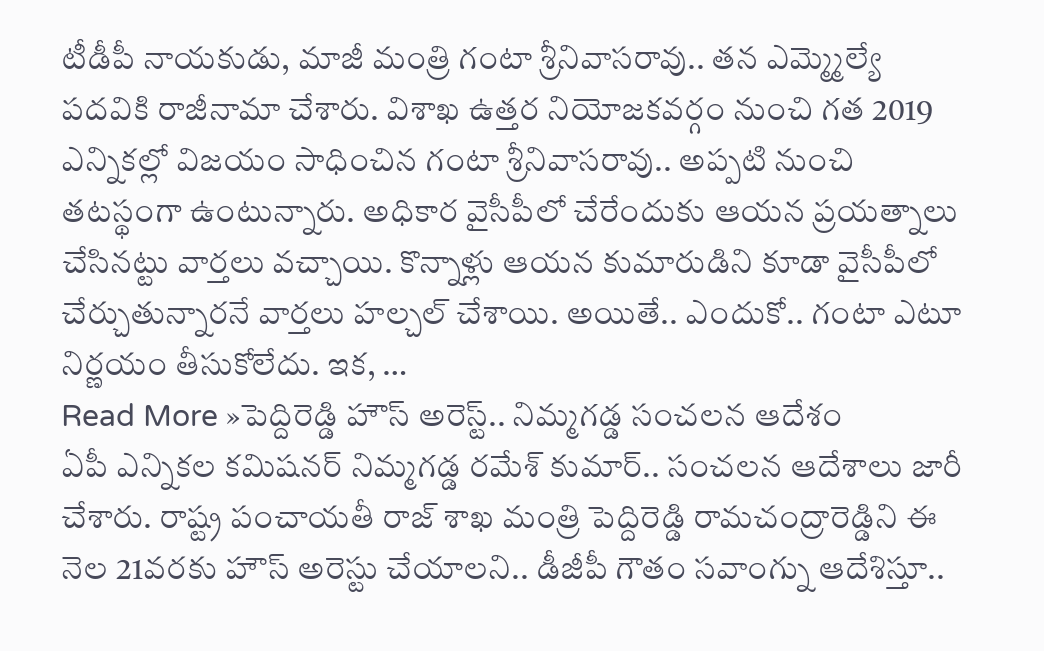టీడీపీ నాయకుడు, మాజీ మంత్రి గంటా శ్రీనివాసరావు.. తన ఎమ్మ్మెల్యే పదవికి రాజీనామా చేశారు. విశాఖ ఉత్తర నియోజకవర్గం నుంచి గత 2019 ఎన్నికల్లో విజయం సాధించిన గంటా శ్రీనివాసరావు.. అప్పటి నుంచి తటస్థంగా ఉంటున్నారు. అధికార వైసీపీలో చేరేందుకు ఆయన ప్రయత్నాలు చేసినట్టు వార్తలు వచ్చాయి. కొన్నాళ్లు ఆయన కుమారుడిని కూడా వైసీపీలో చేర్చుతున్నారనే వార్తలు హల్చల్ చేశాయి. అయితే.. ఎందుకో.. గంటా ఎటూ నిర్ణయం తీసుకోలేదు. ఇక, …
Read More »పెద్దిరెడ్డి హౌస్ అరెస్ట్.. నిమ్మగడ్డ సంచలన ఆదేశం
ఏపీ ఎన్నికల కమిషనర్ నిమ్మగడ్డ రమేశ్ కుమార్.. సంచలన ఆదేశాలు జారీ చేశారు. రాష్ట్ర పంచాయతీ రాజ్ శాఖ మంత్రి పెద్దిరెడ్డి రామచంద్రారెడ్డిని ఈ నెల 21వరకు హౌస్ అరెస్టు చేయాలని.. డీజీపీ గౌతం సవాంగ్ను ఆదేశిస్తూ..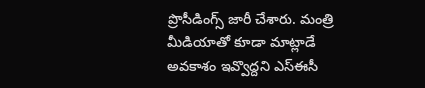ప్రొసీడింగ్స్ జారీ చేశారు. మంత్రి మీడియాతో కూడా మాట్లాడే అవకాశం ఇవ్వొద్దని ఎస్ఈసీ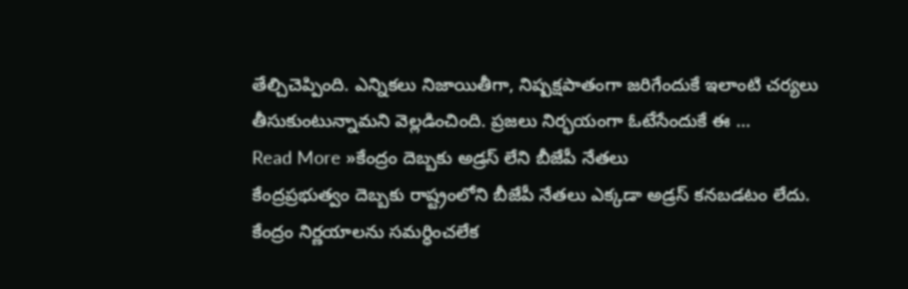తేల్చిచెప్పింది. ఎన్నికలు నిజాయితీగా, నిష్పక్షపాతంగా జరిగేందుకే ఇలాంటి చర్యలు తీసుకుంటున్నామని వెల్లడించింది. ప్రజలు నిర్భయంగా ఓటేసేందుకే ఈ …
Read More »కేంద్రం దెబ్బకు అడ్రస్ లేని బీజేపీ నేతలు
కేంద్రప్రభుత్వం దెబ్బకు రాష్ట్రంలోని బీజేపీ నేతలు ఎక్కడా అడ్రస్ కనబడటం లేదు. కేంద్రం నిర్ణయాలను సమర్ధించలేక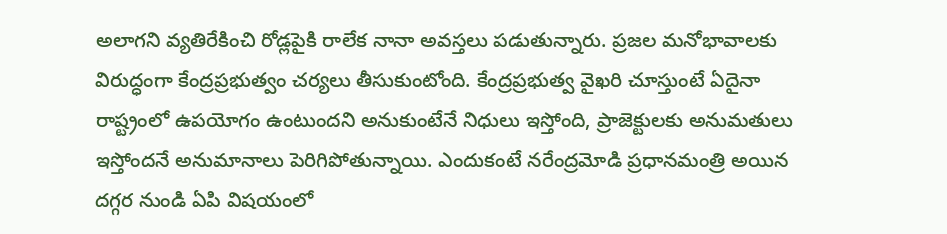అలాగని వ్యతిరేకించి రోడ్లపైకి రాలేక నానా అవస్తలు పడుతున్నారు. ప్రజల మనోభావాలకు విరుద్ధంగా కేంద్రప్రభుత్వం చర్యలు తీసుకుంటోంది. కేంద్రప్రభుత్వ వైఖరి చూస్తుంటే ఏదైనా రాష్ట్రంలో ఉపయోగం ఉంటుందని అనుకుంటేనే నిధులు ఇస్తోంది, ప్రాజెక్టులకు అనుమతులు ఇస్తోందనే అనుమానాలు పెరిగిపోతున్నాయి. ఎందుకంటే నరేంద్రమోడి ప్రధానమంత్రి అయిన దగ్గర నుండి ఏపి విషయంలో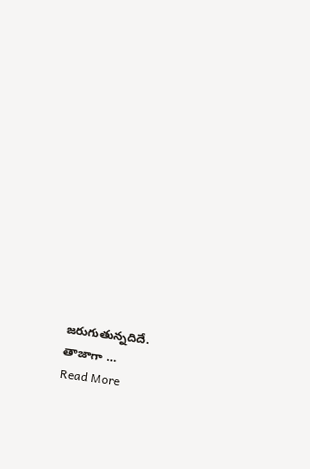జరుగుతున్నదిదే. తాజాగా …
Read More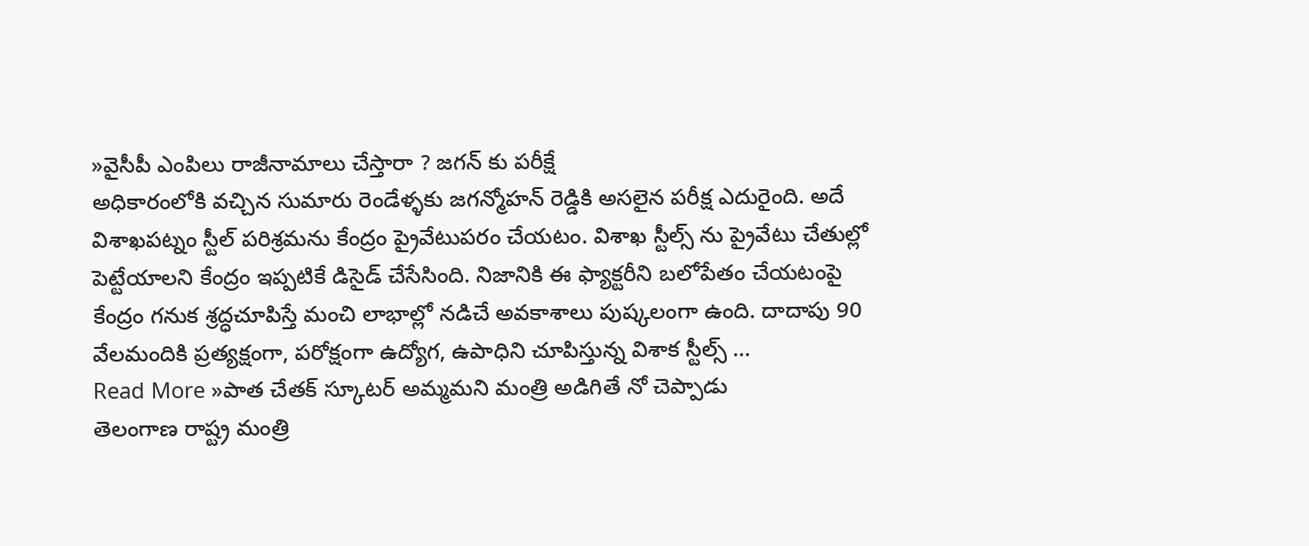»వైసీపీ ఎంపిలు రాజీనామాలు చేస్తారా ? జగన్ కు పరీక్షే
అధికారంలోకి వచ్చిన సుమారు రెండేళ్ళకు జగన్మోహన్ రెడ్డికి అసలైన పరీక్ష ఎదురైంది. అదే విశాఖపట్నం స్టీల్ పరిశ్రమను కేంద్రం ప్రైవేటుపరం చేయటం. విశాఖ స్టీల్స్ ను ప్రైవేటు చేతుల్లో పెట్టేయాలని కేంద్రం ఇప్పటికే డిసైడ్ చేసేసింది. నిజానికి ఈ ఫ్యాక్టరీని బలోపేతం చేయటంపై కేంద్రం గనుక శ్రద్ధచూపిస్తే మంచి లాభాల్లో నడిచే అవకాశాలు పుష్కలంగా ఉంది. దాదాపు 90 వేలమందికి ప్రత్యక్షంగా, పరోక్షంగా ఉద్యోగ, ఉపాధిని చూపిస్తున్న విశాక స్టీల్స్ …
Read More »పాత చేతక్ స్కూటర్ అమ్మమని మంత్రి అడిగితే నో చెప్పాడు
తెలంగాణ రాష్ట్ర మంత్రి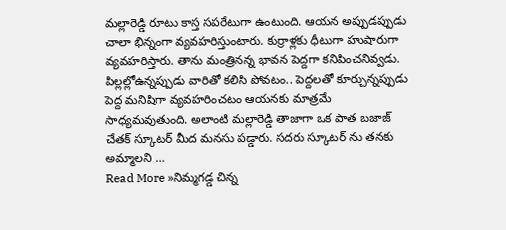మల్లారెడ్డి రూటు కాస్త సపరేటుగా ఉంటుంది. ఆయన అప్పుడప్పుడు చాలా భిన్నంగా వ్యవహరిస్తుంటారు. కుర్రాళ్లకు ధీటుగా హుషారుగా వ్యవహరిస్తారు. తాను మంత్రినన్న భావన పెద్దగా కనిపించనివ్వడు. పిల్లల్లోఉన్నప్పుడు వారితో కలిసి పోవటం.. పెద్దలతో కూర్చున్నప్పుడు పెద్ద మనిషిగా వ్యవహరించటం ఆయనకు మాత్రమే సాధ్యమవుతుంది. అలాంటి మల్లారెడ్డి తాజాగా ఒక పాత బజాజ్ చేతక్ స్కూటర్ మీద మనసు పడ్డారు. సదరు స్కూటర్ ను తనకు అమ్మాలని …
Read More »నిమ్మగడ్డ చిన్న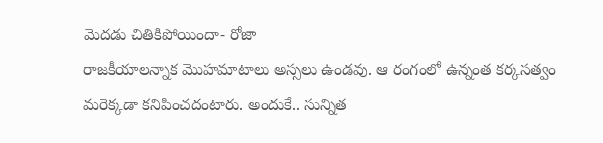మెదడు చితికిపోయిందా- రోజా
రాజకీయాలన్నాక మొహమాటాలు అస్సలు ఉండవు. ఆ రంగంలో ఉన్నంత కర్కసత్వం మరెక్కడా కనిపించదంటారు. అందుకే.. సున్నిత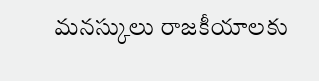మనస్కులు రాజకీయాలకు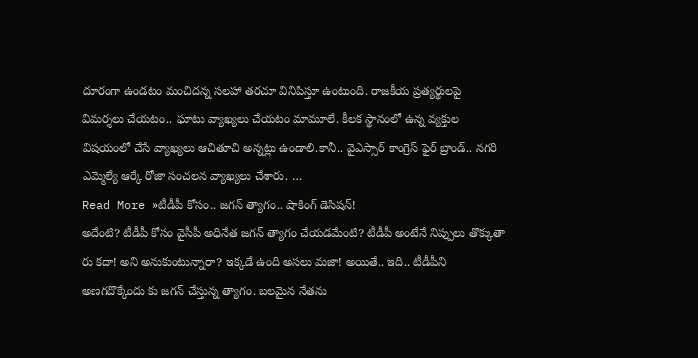దూరంగా ఉండటం మంచిదన్న సలహా తరచూ వినిపిస్తూ ఉంటుంది. రాజకీయ ప్రత్యర్థులపై విమర్శలు చేయటం.. ఘాటు వ్యాఖ్యలు చేయటం మామూలే. కీలక స్థానంలో ఉన్న వ్యక్తుల విషయంలో చేసే వ్యాఖ్యలు ఆచితూచి అన్నట్లు ఉండాలి.కానీ.. వైఎస్సార్ కాంగ్రెస్ ఫైర్ బ్రాండ్.. నగరి ఎమ్మెల్యే ఆర్కే రోజా సంచలన వ్యాఖ్యలు చేశారు. …
Read More »టీడీపీ కోసం.. జగన్ త్యాగం.. షాకింగ్ డెసిషన్!
అదేంటి? టీడీపీ కోసం వైసీపీ అధినేత జగన్ త్యాగం చేయడమేంటి? టీడీపీ అంటేనే నిప్పులు తొక్కుతా రు కదా! అని అనుకుంటున్నారా? ఇక్కడే ఉంది అసలు మజా! అయితే.. ఇది.. టీడీపీని అణగదొక్కేందు కు జగన్ చేస్తున్న త్యాగం. బలమైన నేతను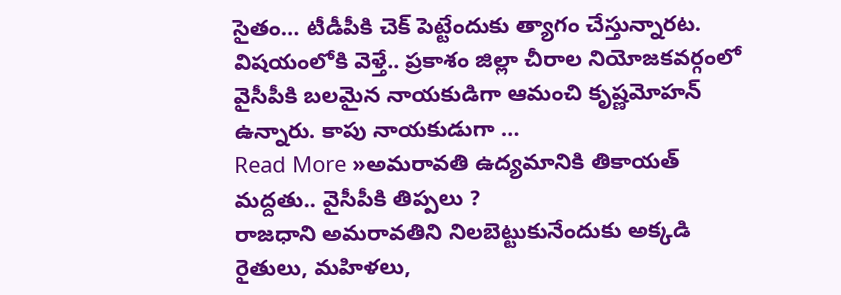సైతం… టీడీపీకి చెక్ పెట్టేందుకు త్యాగం చేస్తున్నారట. విషయంలోకి వెళ్తే.. ప్రకాశం జిల్లా చీరాల నియోజకవర్గంలో వైసీపీకి బలమైన నాయకుడిగా ఆమంచి కృష్ణమోహన్ ఉన్నారు. కాపు నాయకుడుగా …
Read More »అమరావతి ఉద్యమానికి తికాయత్ మద్దతు.. వైసీపీకి తిప్పలు ?
రాజధాని అమరావతిని నిలబెట్టుకునేందుకు అక్కడి రైతులు, మహిళలు,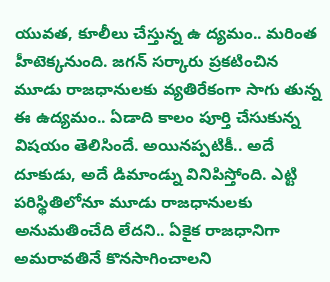యువత, కూలీలు చేస్తున్న ఉ ద్యమం.. మరింత హీటెక్కనుంది. జగన్ సర్కారు ప్రకటించిన మూడు రాజధానులకు వ్యతిరేకంగా సాగు తున్న ఈ ఉద్యమం.. ఏడాది కాలం పూర్తి చేసుకున్న విషయం తెలిసిందే. అయినప్పటికీ.. అదే దూకుడు, అదే డిమాండ్ను వినిపిస్తోంది. ఎట్టి పరిస్థితిలోనూ మూడు రాజధానులకు అనుమతించేది లేదని.. ఏకైక రాజధానిగా అమరావతినే కొనసాగించాలని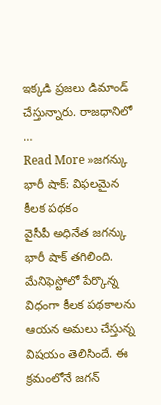ఇక్కడి ప్రజలు డిమాండ్ చేస్తున్నారు. రాజధానిలో …
Read More »జగన్కు భారీ షాక్: విఫలమైన కీలక పథకం
వైసీపీ అధినేత జగన్కు భారీ షాక్ తగిలింది. మేనిఫెస్టోలో పేర్కొన్న విధంగా కీలక పథకాలను ఆయన అమలు చేస్తున్న విషయం తెలిసిందే. ఈ క్రమంలోనే జగన్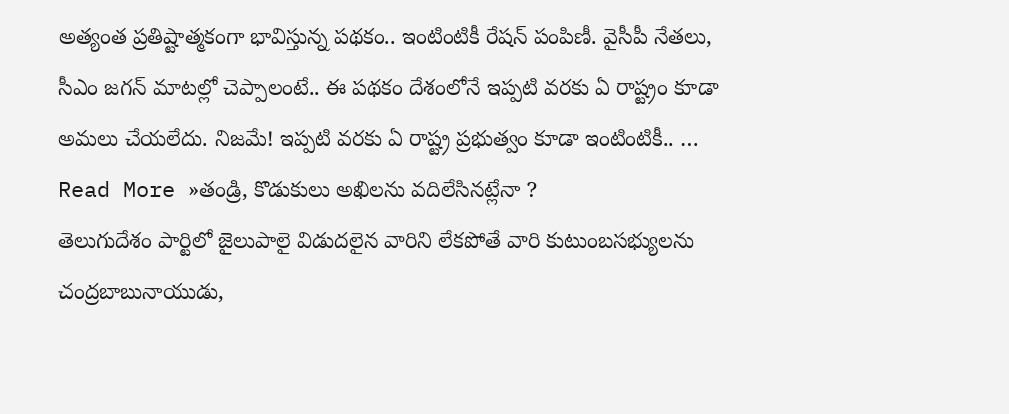అత్యంత ప్రతిష్టాత్మకంగా భావిస్తున్న పథకం.. ఇంటింటికీ రేషన్ పంపిణీ. వైసీపీ నేతలు, సీఎం జగన్ మాటల్లో చెప్పాలంటే.. ఈ పథకం దేశంలోనే ఇప్పటి వరకు ఏ రాష్ట్రం కూడా అమలు చేయలేదు. నిజమే! ఇప్పటి వరకు ఏ రాష్ట్ర ప్రభుత్వం కూడా ఇంటింటికీ.. …
Read More »తండ్రి, కొడుకులు అఖిలను వదిలేసినట్లేనా ?
తెలుగుదేశం పార్టిలో జైలుపాలై విడుదలైన వారిని లేకపోతే వారి కుటుంబసభ్యులను చంద్రబాబునాయుడు,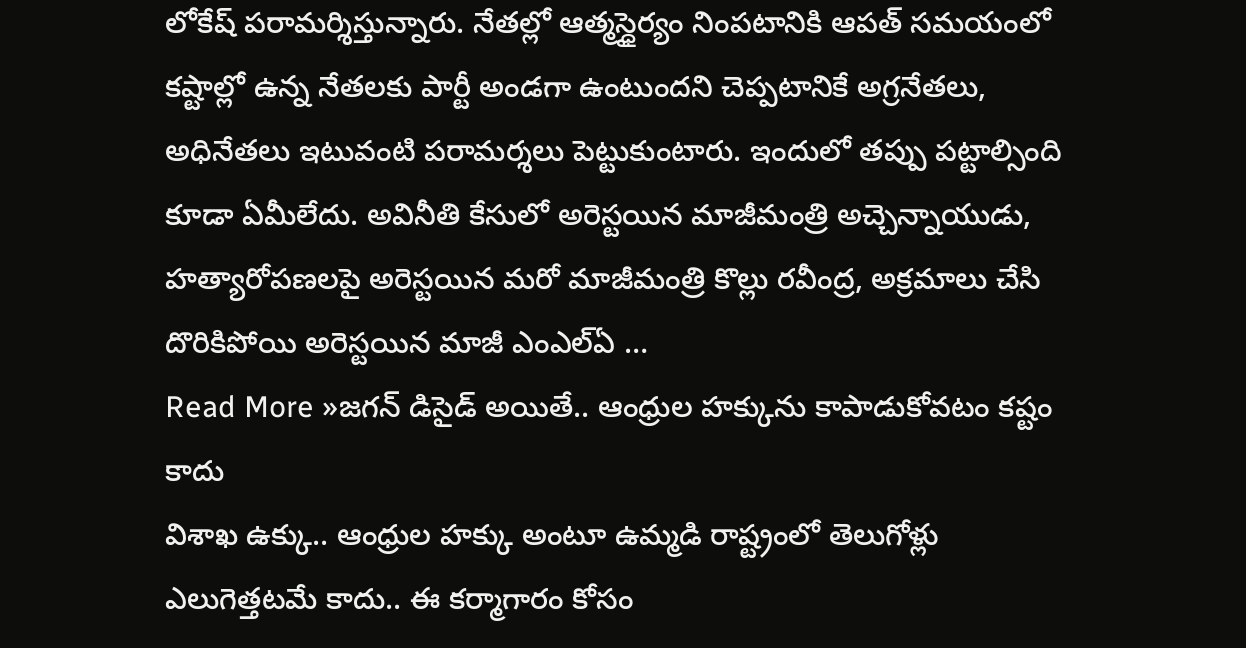లోకేష్ పరామర్శిస్తున్నారు. నేతల్లో ఆత్మస్ధైర్యం నింపటానికి ఆపత్ సమయంలో కష్టాల్లో ఉన్న నేతలకు పార్టీ అండగా ఉంటుందని చెప్పటానికే అగ్రనేతలు, అధినేతలు ఇటువంటి పరామర్శలు పెట్టుకుంటారు. ఇందులో తప్పు పట్టాల్సింది కూడా ఏమీలేదు. అవినీతి కేసులో అరెస్టయిన మాజీమంత్రి అచ్చెన్నాయుడు, హత్యారోపణలపై అరెస్టయిన మరో మాజీమంత్రి కొల్లు రవీంద్ర, అక్రమాలు చేసి దొరికిపోయి అరెస్టయిన మాజీ ఎంఎల్ఏ …
Read More »జగన్ డిసైడ్ అయితే.. ఆంధ్రుల హక్కును కాపాడుకోవటం కష్టం కాదు
విశాఖ ఉక్కు.. ఆంధ్రుల హక్కు అంటూ ఉమ్మడి రాష్ట్రంలో తెలుగోళ్లు ఎలుగెత్తటమే కాదు.. ఈ కర్మాగారం కోసం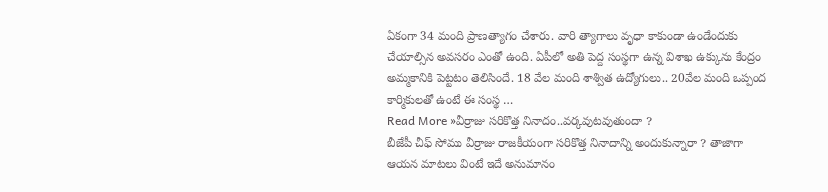ఏకంగా 34 మంది ప్రాణత్యాగం చేశారు. వారి త్యాగాలు వృధా కాకుండా ఉండేందుకు చేయాల్సిన అవసరం ఎంతో ఉంది. ఏపీలో అతి పెద్ద సంస్థగా ఉన్న విశాఖ ఉక్కును కేంద్రం అమ్మకానికి పెట్టటం తెలిసిందే. 18 వేల మంది శాశ్విత ఉద్యోగులు.. 20వేల మంది ఒప్పంద కార్మికులతో ఉంటే ఈ సంస్థ …
Read More »వీర్రాజు సరికొత్త నినాదం..వర్కవుటవుతుందా ?
బీజేపీ చీఫ్ సోము వీర్రాజు రాజకీయంగా సరికొత్త నినాదాన్ని అందుకున్నారా ? తాజాగా ఆయన మాటలు వింటే ఇదే అనుమానం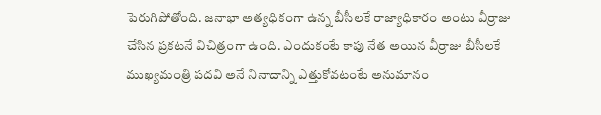పెరుగిపోతోంది. జనాభా అత్యధికంగా ఉన్న బీసీలకే రాజ్యాధికారం అంటు వీర్రాజు చేసిన ప్రకటనే విచిత్రంగా ఉంది. ఎందుకంటే కాపు నేత అయిన వీర్రాజు బీసీలకే ముఖ్యమంత్రి పదవి అనే నినాదాన్ని ఎత్తుకోవటంటే అనుమానం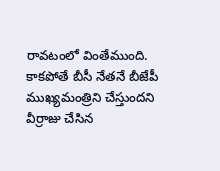రావటంలో వింతేముంది. కాకపోతే బీసీ నేతనే బీజేపీ ముఖ్యమంత్రిని చేస్తుందని వీర్రాజు చేసిన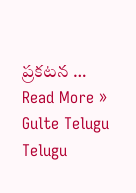ప్రకటన …
Read More »
Gulte Telugu Telugu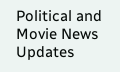Political and Movie News Updates